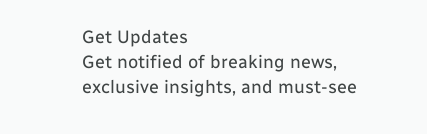Get Updates
Get notified of breaking news, exclusive insights, and must-see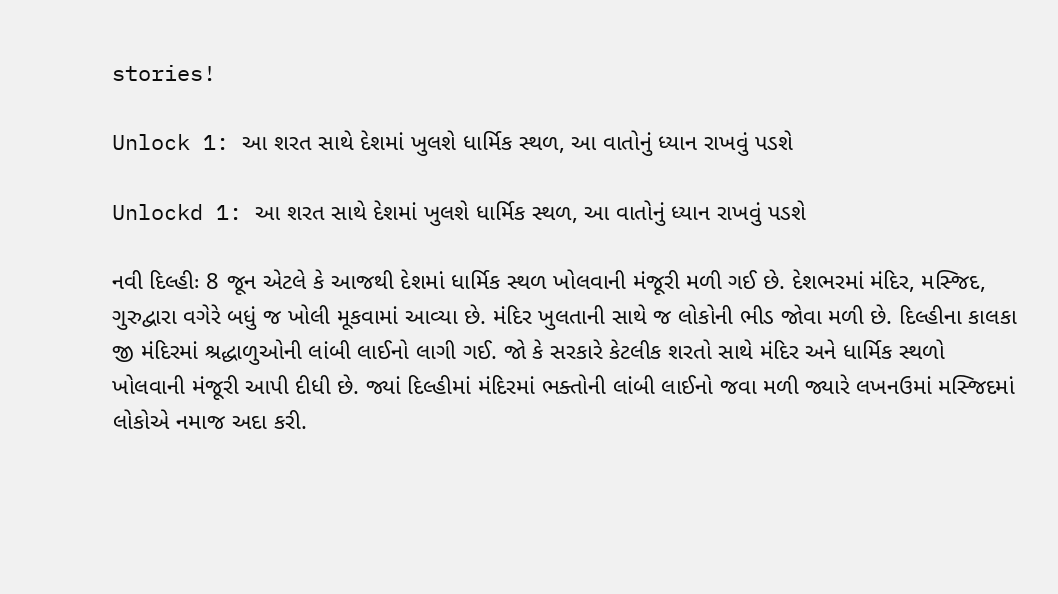stories!

Unlock 1: આ શરત સાથે દેશમાં ખુલશે ધાર્મિક સ્થળ, આ વાતોનું ધ્યાન રાખવું પડશે

Unlockd 1: આ શરત સાથે દેશમાં ખુલશે ધાર્મિક સ્થળ, આ વાતોનું ધ્યાન રાખવું પડશે

નવી દિલ્હીઃ 8 જૂન એટલે કે આજથી દેશમાં ધાર્મિક સ્થળ ખોલવાની મંજૂરી મળી ગઈ છે. દેશભરમાં મંદિર, મસ્જિદ, ગુરુદ્વારા વગેરે બધું જ ખોલી મૂકવામાં આવ્યા છે. મંદિર ખુલતાની સાથે જ લોકોની ભીડ જોવા મળી છે. દિલ્હીના કાલકા જી મંદિરમાં શ્રદ્ધાળુઓની લાંબી લાઈનો લાગી ગઈ. જો કે સરકારે કેટલીક શરતો સાથે મંદિર અને ધાર્મિક સ્થળો ખોલવાની મંજૂરી આપી દીધી છે. જ્યાં દિલ્હીમાં મંદિરમાં ભક્તોની લાંબી લાઈનો જવા મળી જ્યારે લખનઉમાં મસ્જિદમાં લોકોએ નમાજ અદા કરી.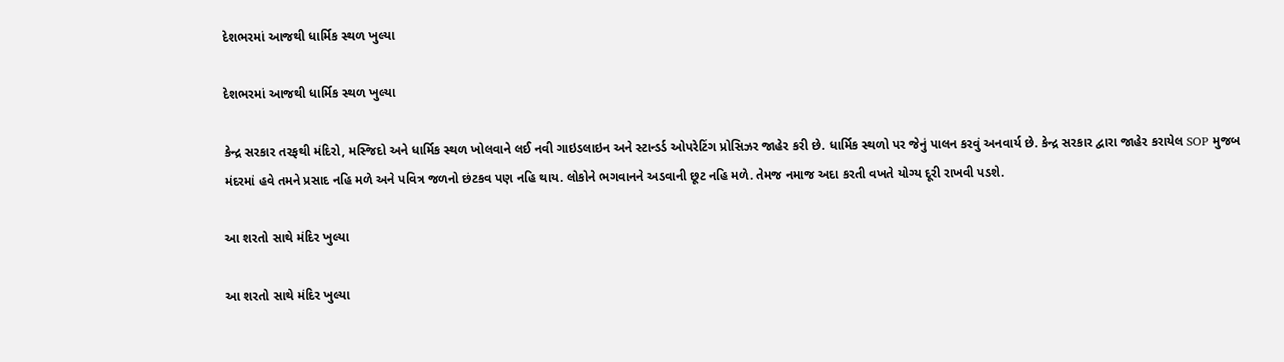દેશભરમાં આજથી ધાર્મિક સ્થળ ખુલ્યા

દેશભરમાં આજથી ધાર્મિક સ્થળ ખુલ્યા

કેન્દ્ર સરકાર તરફથી મંદિરો, મસ્જિદો અને ધાર્મિક સ્થળ ખોલવાને લઈ નવી ગાઇડલાઇન અને સ્ટાન્ડર્ડ ઓપરેટિંગ પ્રોસિઝર જાહેર કરી છે. ધાર્મિક સ્થળો પર જેનું પાલન કરવું અનવાર્ય છે. કેન્દ્ર સરકાર દ્વારા જાહેર કરાયેલ SOP મુજબ મંદરમાં હવે તમને પ્રસાદ નહિ મળે અને પવિત્ર જળનો છંટકવ પણ નહિ થાય. લોકોને ભગવાનને અડવાની છૂટ નહિ મળે. તેમજ નમાજ અદા કરતી વખતે યોગ્ય દૂરી રાખવી પડશે.

આ શરતો સાથે મંદિર ખુલ્યા

આ શરતો સાથે મંદિર ખુલ્યા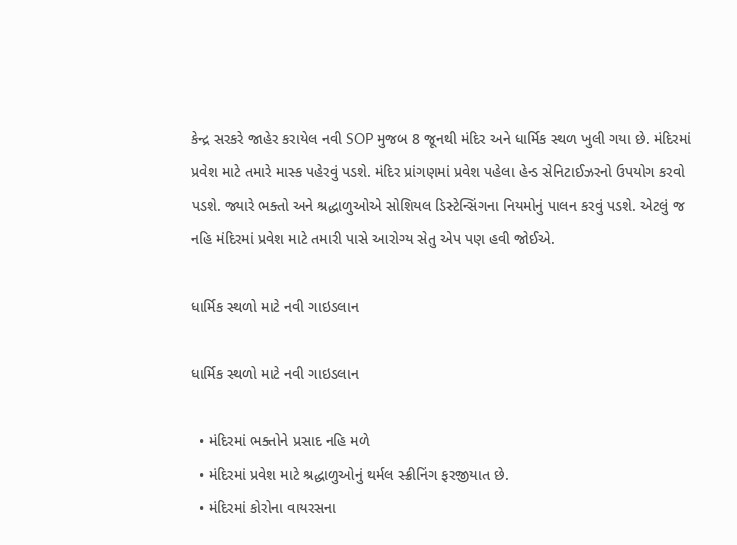કેન્દ્ર સરકરે જાહેર કરાયેલ નવી SOP મુજબ 8 જૂનથી મંદિર અને ધાર્મિક સ્થળ ખુલી ગયા છે. મંદિરમાં પ્રવેશ માટે તમારે માસ્ક પહેરવું પડશે. મંદિર પ્રાંગણમાં પ્રવેશ પહેલા હેન્ડ સેનિટાઈઝરનો ઉપયોગ કરવો પડશે. જ્યારે ભક્તો અને શ્રદ્ધાળુઓએ સોશિયલ ડિસ્ટેન્સિંગના નિયમોનું પાલન કરવું પડશે. એટલું જ નહિ મંદિરમાં પ્રવેશ માટે તમારી પાસે આરોગ્ય સેતુ એપ પણ હવી જોઈએ.

ધાર્મિક સ્થળો માટે નવી ગાઇડલાન

ધાર્મિક સ્થળો માટે નવી ગાઇડલાન

  • મંદિરમાં ભક્તોને પ્રસાદ નહિ મળે
  • મંદિરમાં પ્રવેશ માટે શ્રદ્ધાળુઓનું થર્મલ સ્ક્રીનિંગ ફરજીયાત છે.
  • મંદિરમાં કોરોના વાયરસના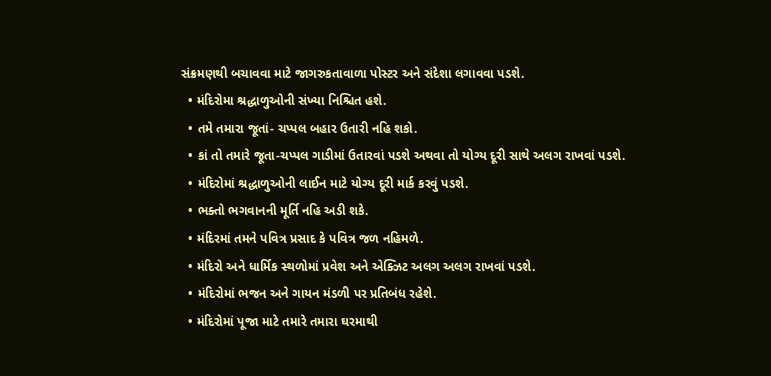સંક્રમણથી બચાવવા માટે જાગરુકતાવાળા પોસ્ટર અને સંદેશા લગાવવા પડશે.
  • મંદિરોમા શ્રદ્ધાળુઓની સંખ્યા નિશ્ચિત હશે.
  • તમે તમારા જૂતાં- ચપ્પલ બહાર ઉતારી નહિ શકો.
  • કાં તો તમારે જૂતા-ચપ્પલ ગાડીમાં ઉતારવાં પડશે અથવા તો યોગ્ય દૂરી સાથે અલગ રાખવાં પડશે.
  • મંદિરોમાં શ્રદ્ધાળુઓની લાઈન માટે યોગ્ય દૂરી માર્ક કરવું પડશે.
  • ભક્તો ભગવાનની મૂર્તિ નહિ અડી શકે.
  • મંદિરમાં તમને પવિત્ર પ્રસાદ કે પવિત્ર જળ નહિમળે.
  • મંદિરો અને ધાર્મિક સ્થળોમાં પ્રવેશ અને એક્ઝિટ અલગ અલગ રાખવાં પડશે.
  • મંદિરોમાં ભજન અને ગાયન મંડળી પર પ્રતિબંધ રહેશે.
  • મંદિરોમાં પૂજા માટે તમારે તમારા ઘરમાથી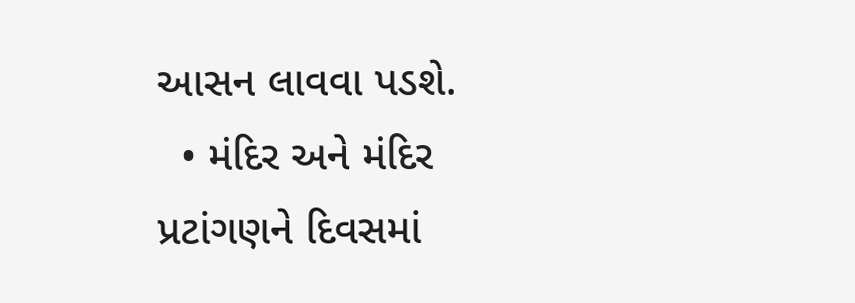આસન લાવવા પડશે.
  • મંદિર અને મંદિર પ્રટાંગણને દિવસમાં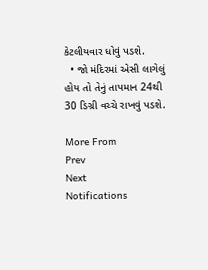કેટલીયવાર ધોવું પડશે.
  • જો મંદિરમાં એસી લાગેલું હોય તો તેનું તાપમાન 24થી 30 ડિગ્રી વચ્ચે રાખવું પડશે.

More From
Prev
Next
Notifications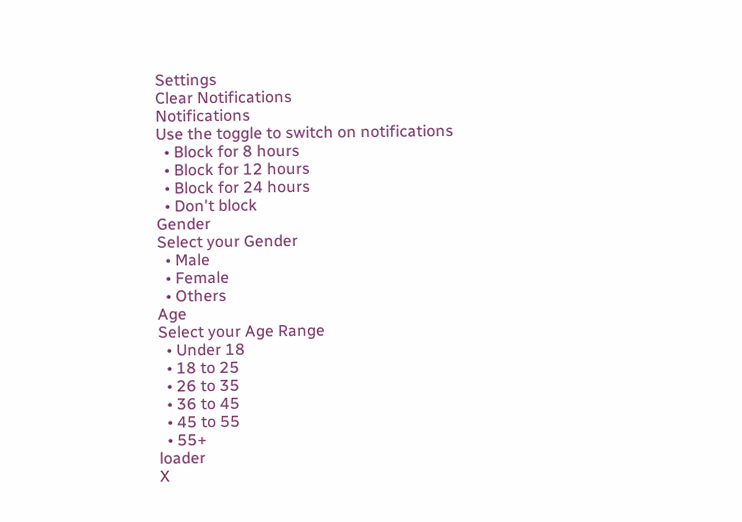Settings
Clear Notifications
Notifications
Use the toggle to switch on notifications
  • Block for 8 hours
  • Block for 12 hours
  • Block for 24 hours
  • Don't block
Gender
Select your Gender
  • Male
  • Female
  • Others
Age
Select your Age Range
  • Under 18
  • 18 to 25
  • 26 to 35
  • 36 to 45
  • 45 to 55
  • 55+
loader
X